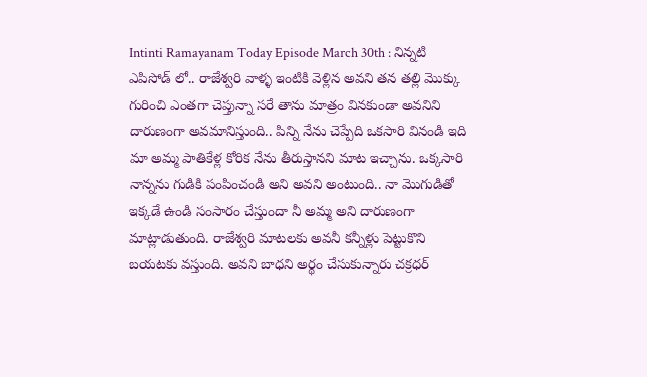Intinti Ramayanam Today Episode March 30th : నిన్నటి ఎపిసోడ్ లో.. రాజేశ్వరి వాళ్ళ ఇంటికి వెళ్లిన అవని తన తల్లి మొక్కు గురించి ఎంతగా చెప్తున్నా సరే తాను మాత్రం వినకుండా అవనిని దారుణంగా అవమానిస్తుంది.. పిన్ని నేను చెప్పేది ఒకసారి వినండి ఇది మా అమ్మ పాతికేళ్ల కోరిక నేను తీరుస్తానని మాట ఇచ్చాను. ఒక్కసారి నాన్నను గుడికి పంపించండి అని అవని అంటుంది.. నా మొగుడితో ఇక్కడే ఉండి సంసారం చేస్తుందా నీ అమ్మ అని దారుణంగా మాట్లాడుతుంది. రాజేశ్వరి మాటలకు అవనీ కన్నీళ్లు పెట్టుకొని బయటకు వస్తుంది. అవని బాధని అర్థం చేసుకున్నారు చక్రధర్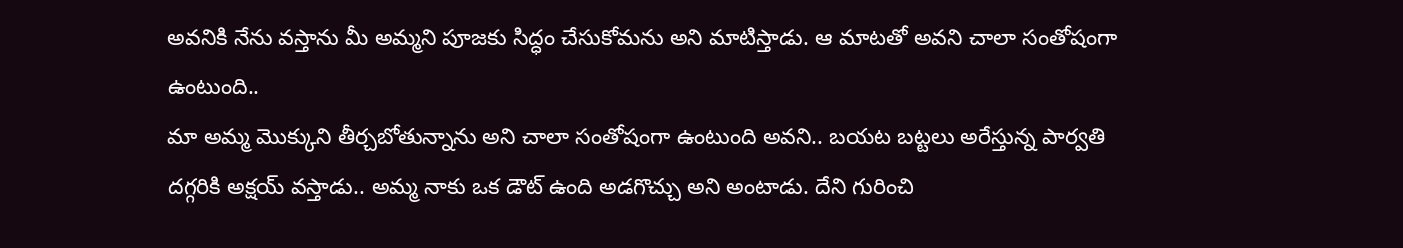అవనికి నేను వస్తాను మీ అమ్మని పూజకు సిద్ధం చేసుకోమను అని మాటిస్తాడు. ఆ మాటతో అవని చాలా సంతోషంగా ఉంటుంది..
మా అమ్మ మొక్కుని తీర్చబోతున్నాను అని చాలా సంతోషంగా ఉంటుంది అవని.. బయట బట్టలు అరేస్తున్న పార్వతి దగ్గరికి అక్షయ్ వస్తాడు.. అమ్మ నాకు ఒక డౌట్ ఉంది అడగొచ్చు అని అంటాడు. దేని గురించి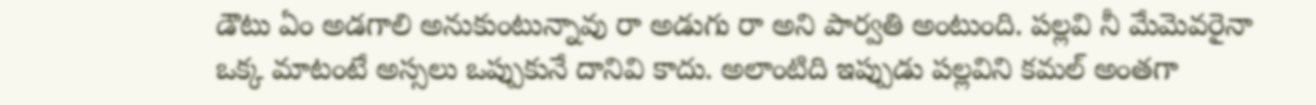డౌటు ఏం అడగాలి అనుకుంటున్నావు రా అడుగు రా అని పార్వతి అంటుంది. పల్లవి నీ మేమెవరైనా ఒక్క మాటంటే అస్సలు ఒప్పుకునే దానివి కాదు. అలాంటిది ఇప్పుడు పల్లవిని కమల్ అంతగా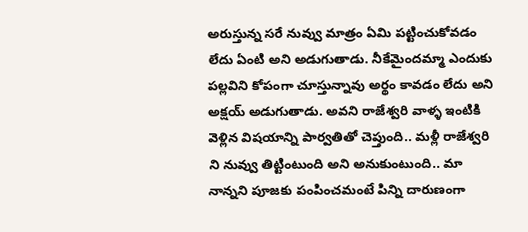అరుస్తున్న సరే నువ్వు మాత్రం ఏమి పట్టించుకోవడం లేదు ఏంటి అని అడుగుతాడు. నీకేమైందమ్మా ఎందుకు పల్లవిని కోపంగా చూస్తున్నావు అర్థం కావడం లేదు అని అక్షయ్ అడుగుతాడు. అవని రాజేశ్వరి వాళ్ళ ఇంటికి వెళ్లిన విషయాన్ని పార్వతితో చెప్తుంది.. మళ్లీ రాజేశ్వరి ని నువ్వు తిట్టింటుంది అని అనుకుంటుంది.. మా నాన్నని పూజకు పంపించమంటే పిన్ని దారుణంగా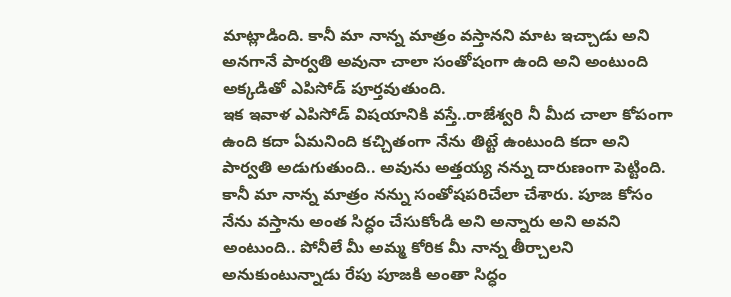మాట్లాడింది. కానీ మా నాన్న మాత్రం వస్తానని మాట ఇచ్చాడు అని అనగానే పార్వతి అవునా చాలా సంతోషంగా ఉంది అని అంటుంది అక్కడితో ఎపిసోడ్ పూర్తవుతుంది.
ఇక ఇవాళ ఎపిసోడ్ విషయానికి వస్తే..రాజేశ్వరి నీ మీద చాలా కోపంగా ఉంది కదా ఏమనింది కచ్చితంగా నేను తిట్టే ఉంటుంది కదా అని పార్వతి అడుగుతుంది.. అవును అత్తయ్య నన్ను దారుణంగా పెట్టింది. కానీ మా నాన్న మాత్రం నన్ను సంతోషపరిచేలా చేశారు. పూజ కోసం నేను వస్తాను అంత సిద్ధం చేసుకోండి అని అన్నారు అని అవని అంటుంది.. పోనీలే మీ అమ్మ కోరిక మీ నాన్న తీర్చాలని అనుకుంటున్నాడు రేపు పూజకి అంతా సిద్ధం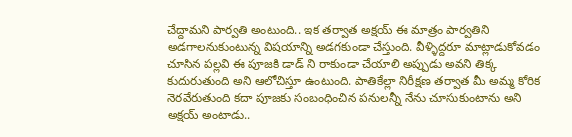చేద్దామని పార్వతి అంటుంది.. ఇక తర్వాత అక్షయ్ ఈ మాత్రం పార్వతిని అడగాలనుకుంటున్న విషయాన్ని అడగకుండా చేస్తుంది. వీళ్ళిద్దరూ మాట్లాడుకోవడం చూసిన పల్లవి ఈ పూజకి డాడ్ ని రాకుండా చేయాలి అప్పుడు అవని తిక్క కుదురుతుంది అని ఆలోచిస్తూ ఉంటుంది. పాతికేల్లా నిరీక్షణ తర్వాత మీ అమ్మ కోరిక నెరవేరుతుంది కదా పూజకు సంబంధించిన పనులన్నీ నేను చూసుకుంటాను అని అక్షయ్ అంటాడు..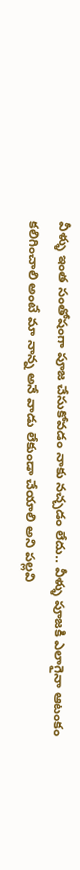వీళ్ళు ఇంత సంతోషంగా పూజ చేసుకోవడం నాకు నచ్చడం లేదు.. వీళ్ళు పూజకి ఎలాగైనా ఆటంకం కలిగించాలి అంటే మా నాన్న అనే వాడు లేకుండా చేయాలి అని పల్లవి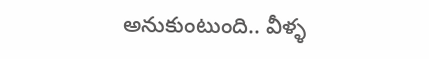అనుకుంటుంది.. వీళ్ళ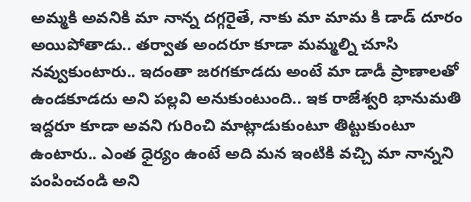అమ్మకి అవనికి మా నాన్న దగ్గరైతే, నాకు మా మామ కి డాడ్ దూరం అయిపోతాడు.. తర్వాత అందరూ కూడా మమ్మల్ని చూసి నవ్వుకుంటారు.. ఇదంతా జరగకూడదు అంటే మా డాడీ ప్రాణాలతో ఉండకూడదు అని పల్లవి అనుకుంటుంది.. ఇక రాజేశ్వరి భానుమతి ఇద్దరూ కూడా అవని గురించి మాట్లాడుకుంటూ తిట్టుకుంటూ ఉంటారు.. ఎంత ధైర్యం ఉంటే అది మన ఇంటికి వచ్చి మా నాన్నని పంపించండి అని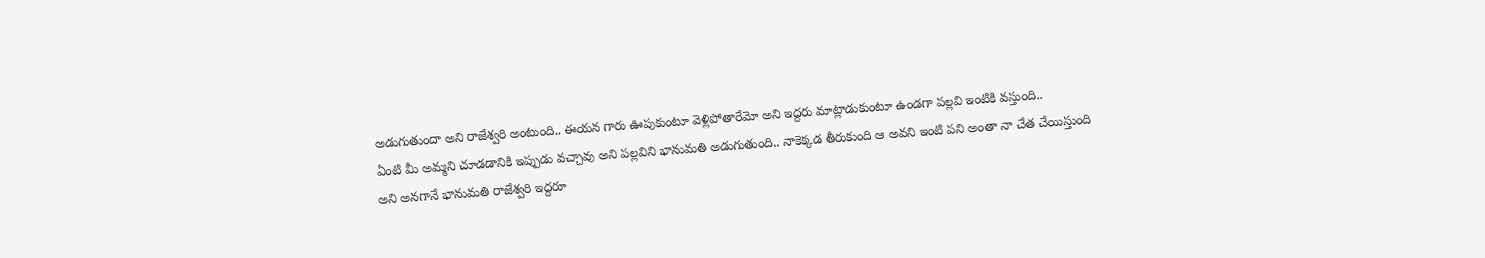అడుగుతుందా అని రాజేశ్వరి అంటుంది.. ఈయన గారు ఊపుకుంటూ వెళ్లిపోతారేమో అని ఇద్దరు మాట్లాడుకుంటూ ఉండగా పల్లవి ఇంటికి వస్తుంది..
ఏంటి మీ అమ్మని చూడడానికి ఇప్పుడు వచ్చావు అని పల్లవిని భానుమతి అడుగుతుంది.. నాకెక్కడ తీరుకుంది ఆ అవని ఇంటి పని అంతా నా చేత చేయిస్తుంది అని అనగానే భానుమతి రాజేశ్వరి ఇద్దరూ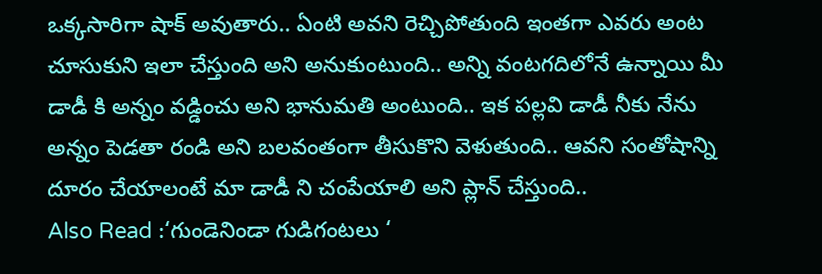ఒక్కసారిగా షాక్ అవుతారు.. ఏంటి అవని రెచ్చిపోతుంది ఇంతగా ఎవరు అంట చూసుకుని ఇలా చేస్తుంది అని అనుకుంటుంది.. అన్ని వంటగదిలోనే ఉన్నాయి మీ డాడీ కి అన్నం వడ్డించు అని భానుమతి అంటుంది.. ఇక పల్లవి డాడీ నీకు నేను అన్నం పెడతా రండి అని బలవంతంగా తీసుకొని వెళుతుంది.. ఆవని సంతోషాన్ని దూరం చేయాలంటే మా డాడీ ని చంపేయాలి అని ప్లాన్ చేస్తుంది..
Also Read :‘గుండెనిండా గుడిగంటలు ‘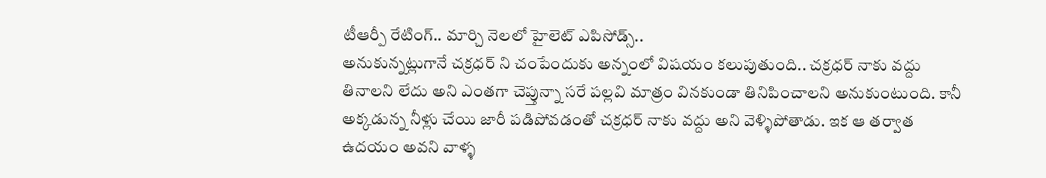టీఆర్పీ రేటింగ్.. మార్చి నెలలో హైలెట్ ఎపిసోడ్స్..
అనుకున్నట్లుగానే చక్రధర్ ని చంపేందుకు అన్నంలో విషయం కలుపుతుంది.. చక్రధర్ నాకు వద్దు తినాలని లేదు అని ఎంతగా చెప్తున్నా సరే పల్లవి మాత్రం వినకుండా తినిపించాలని అనుకుంటుంది. కానీ అక్కడున్న నీళ్లు చేయి జారీ పడిపోవడంతో చక్రధర్ నాకు వద్దు అని వెళ్ళిపోతాడు. ఇక ఆ తర్వాత ఉదయం అవని వాళ్ళ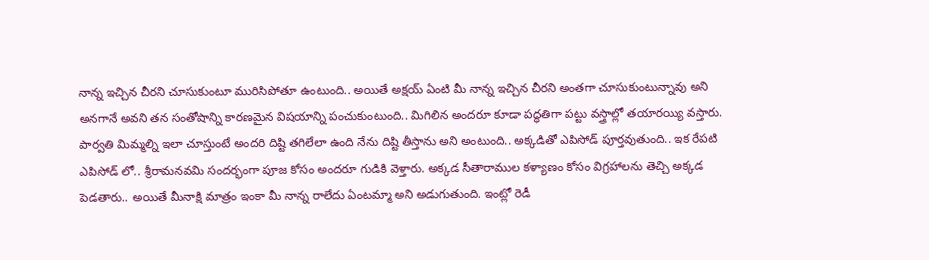నాన్న ఇచ్చిన చీరని చూసుకుంటూ మురిసిపోతూ ఉంటుంది.. అయితే అక్షయ్ ఏంటి మీ నాన్న ఇచ్చిన చీరని అంతగా చూసుకుంటున్నావు అని అనగానే అవని తన సంతోషాన్ని కారణమైన విషయాన్ని పంచుకుంటుంది.. మిగిలిన అందరూ కూడా పద్ధతిగా పట్టు వస్త్రాల్లో తయారయ్యి వస్తారు. పార్వతి మిమ్మల్ని ఇలా చూస్తుంటే అందరి దిష్టి తగిలేలా ఉంది నేను దిష్టి తీస్తాను అని అంటుంది.. అక్కడితో ఎపిసోడ్ పూర్తవుతుంది.. ఇక రేపటి ఎపిసోడ్ లో.. శ్రీరామనవమి సందర్భంగా పూజ కోసం అందరూ గుడికి వెళ్తారు. అక్కడ సీతారాముల కళ్యాణం కోసం విగ్రహాలను తెచ్చి అక్కడ పెడతారు.. అయితే మీనాక్షి మాత్రం ఇంకా మీ నాన్న రాలేదు ఏంటమ్మా అని అడుగుతుంది. ఇంట్లో రెడీ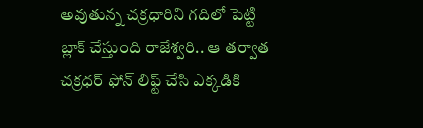అవుతున్న చక్రధారిని గదిలో పెట్టి బ్లాక్ చేస్తుంది రాజేశ్వరి.. ఆ తర్వాత చక్రధర్ ఫోన్ లిఫ్ట్ చేసి ఎక్కడికి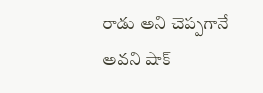రాడు అని చెప్పగానే అవని షాక్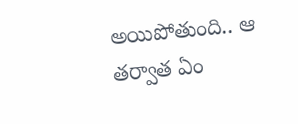అయిపోతుంది.. ఆ తర్వాత ఏం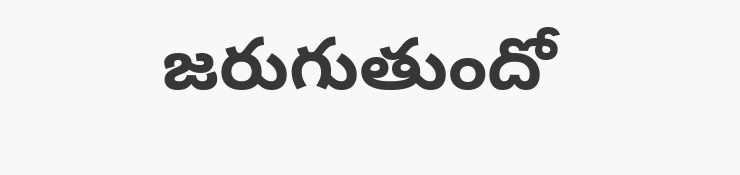జరుగుతుందో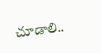చూడాలి..